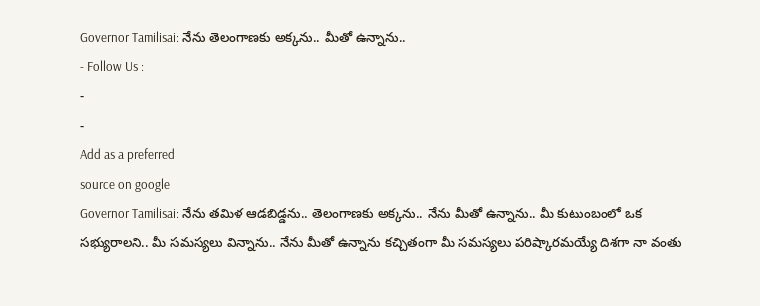Governor Tamilisai: నేను తెలంగాణకు అక్కను.. మీతో ఉన్నాను..
- Follow Us :
-
-
Add as a preferred
source on google
Governor Tamilisai: నేను తమిళ ఆడబిడ్డను.. తెలంగాణకు అక్కను.. నేను మీతో ఉన్నాను.. మీ కుటుంబంలో ఒక సభ్యురాలని.. మీ సమస్యలు విన్నాను.. నేను మీతో ఉన్నాను కచ్చితంగా మీ సమస్యలు పరిష్కారమయ్యే దిశగా నా వంతు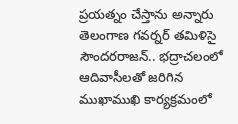ప్రయత్నం చేస్తాను అన్నారు తెలంగాణ గవర్నర్ తమిళిసై సౌందరరాజన్.. భద్రాచలంలో ఆదివాసీలతో జరిగిన ముఖాముఖి కార్యక్రమంలో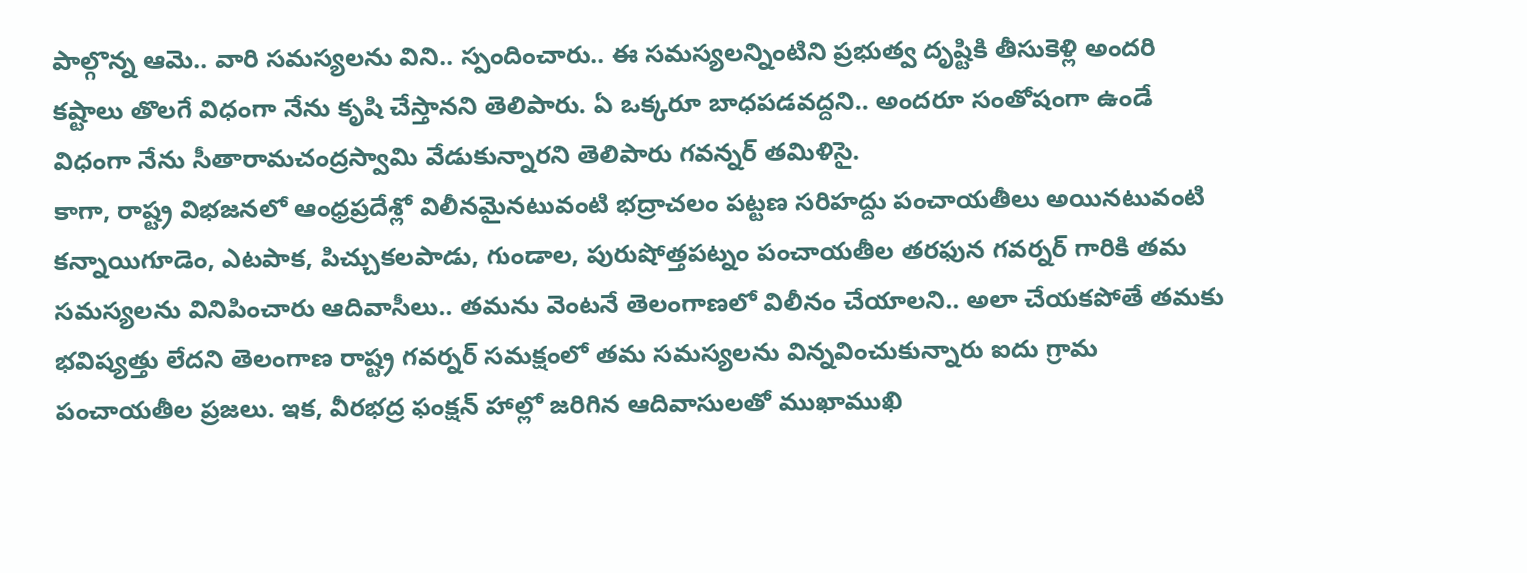పాల్గొన్న ఆమె.. వారి సమస్యలను విని.. స్పందించారు.. ఈ సమస్యలన్నింటిని ప్రభుత్వ దృష్టికి తీసుకెళ్లి అందరి కష్టాలు తొలగే విధంగా నేను కృషి చేస్తానని తెలిపారు. ఏ ఒక్కరూ బాధపడవద్దని.. అందరూ సంతోషంగా ఉండే విధంగా నేను సీతారామచంద్రస్వామి వేడుకున్నారని తెలిపారు గవన్నర్ తమిళిసై.
కాగా, రాష్ట్ర విభజనలో ఆంధ్రప్రదేశ్లో విలీనమైనటువంటి భద్రాచలం పట్టణ సరిహద్దు పంచాయతీలు అయినటువంటి కన్నాయిగూడెం, ఎటపాక, పిచ్చుకలపాడు, గుండాల, పురుషోత్తపట్నం పంచాయతీల తరఫున గవర్నర్ గారికి తమ సమస్యలను వినిపించారు ఆదివాసీలు.. తమను వెంటనే తెలంగాణలో విలీనం చేయాలని.. అలా చేయకపోతే తమకు భవిష్యత్తు లేదని తెలంగాణ రాష్ట్ర గవర్నర్ సమక్షంలో తమ సమస్యలను విన్నవించుకున్నారు ఐదు గ్రామ పంచాయతీల ప్రజలు. ఇక, వీరభద్ర ఫంక్షన్ హాల్లో జరిగిన ఆదివాసులతో ముఖాముఖి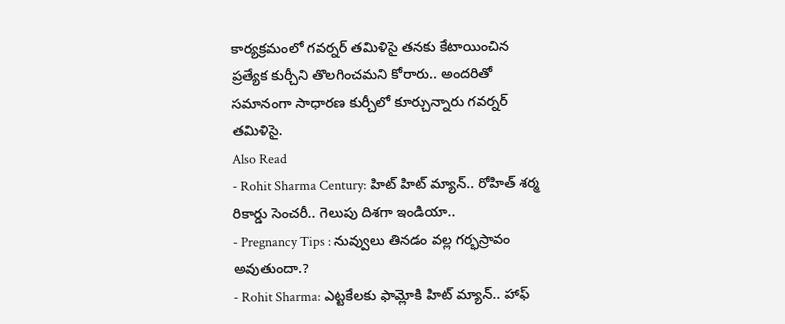కార్యక్రమంలో గవర్నర్ తమిళిసై తనకు కేటాయించిన ప్రత్యేక కుర్చీని తొలగించమని కోరారు.. అందరితో సమానంగా సాధారణ కుర్చీలో కూర్చున్నారు గవర్నర్ తమిళిసై.
Also Read
- Rohit Sharma Century: హిట్ హిట్ మ్యాన్.. రోహిత్ శర్మ రికార్డు సెంచరీ.. గెలుపు దిశగా ఇండియా..
- Pregnancy Tips : నువ్వులు తినడం వల్ల గర్భస్రావం అవుతుందా.?
- Rohit Sharma: ఎట్టకేలకు ఫామ్లోకి హిట్ మ్యాన్.. హాఫ్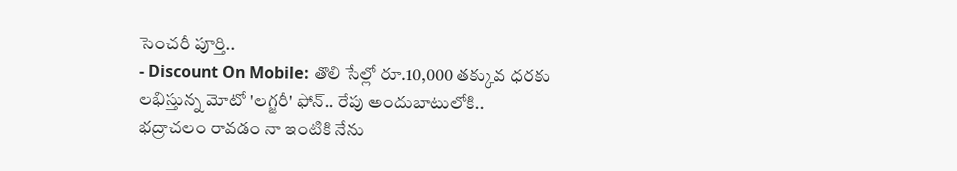సెంచరీ పూర్తి..
- Discount On Mobile: తొలి సేల్లో రూ.10,000 తక్కువ ధరకు లభిస్తున్న మోటో 'లగ్జరీ' ఫోన్.. రేపు అందుబాటులోకి..
భద్రాచలం రావడం నా ఇంటికి నేను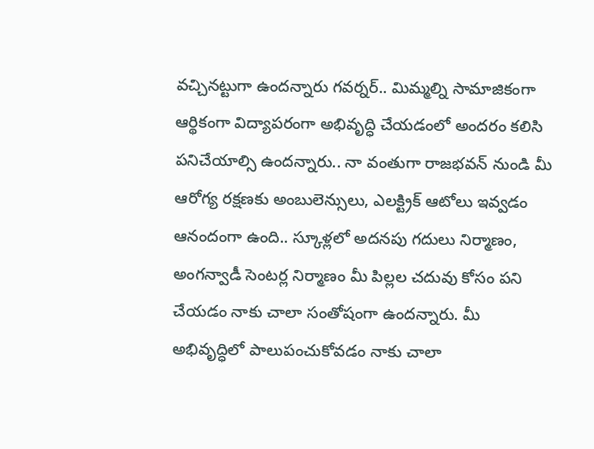వచ్చినట్టుగా ఉందన్నారు గవర్నర్.. మిమ్మల్ని సామాజికంగా ఆర్థికంగా విద్యాపరంగా అభివృద్ధి చేయడంలో అందరం కలిసి పనిచేయాల్సి ఉందన్నారు.. నా వంతుగా రాజభవన్ నుండి మీ ఆరోగ్య రక్షణకు అంబులెన్సులు, ఎలక్ట్రిక్ ఆటోలు ఇవ్వడం ఆనందంగా ఉంది.. స్కూళ్లలో అదనపు గదులు నిర్మాణం, అంగన్వాడీ సెంటర్ల నిర్మాణం మీ పిల్లల చదువు కోసం పని చేయడం నాకు చాలా సంతోషంగా ఉందన్నారు. మీ అభివృద్ధిలో పాలుపంచుకోవడం నాకు చాలా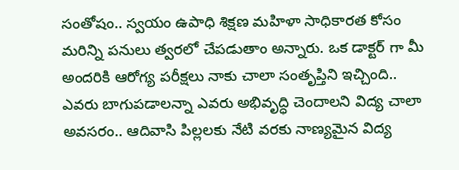సంతోషం.. స్వయం ఉపాధి శిక్షణ మహిళా సాధికారత కోసం మరిన్ని పనులు త్వరలో చేపడుతాం అన్నారు. ఒక డాక్టర్ గా మీ అందరికి ఆరోగ్య పరీక్షలు నాకు చాలా సంతృప్తిని ఇచ్చింది.. ఎవరు బాగుపడాలన్నా ఎవరు అభివృద్ధి చెందాలని విద్య చాలా అవసరం.. ఆదివాసి పిల్లలకు నేటి వరకు నాణ్యమైన విద్య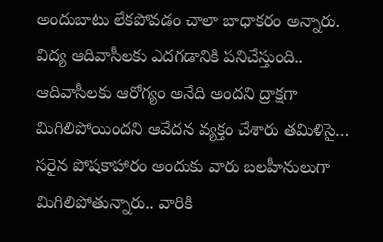అందుబాటు లేకపోవడం చాలా బాధాకరం అన్నారు.
విద్య ఆదివాసీలకు ఎదగడానికి పనిచేస్తుంది.. ఆదివాసీలకు ఆరోగ్యం అనేది అందని ద్రాక్షగా మిగిలిపోయిందని ఆవేదన వ్యక్తం చేశారు తమిళిసై… సరైన పోషకాహారం అందుకు వారు బలహీనులుగా మిగిలిపోతున్నారు.. వారికి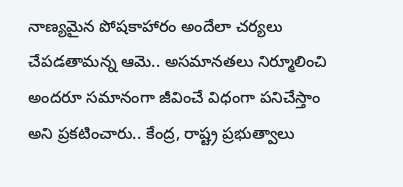నాణ్యమైన పోషకాహారం అందేలా చర్యలు చేపడతామన్న ఆమె.. అసమానతలు నిర్మూలించి అందరూ సమానంగా జీవించే విధంగా పనిచేస్తాం అని ప్రకటించారు.. కేంద్ర, రాష్ట్ర ప్రభుత్వాలు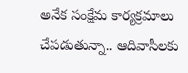అనేక సంక్షేమ కార్యక్రమాలు చేపడుతున్నా.. ఆదివాసీలకు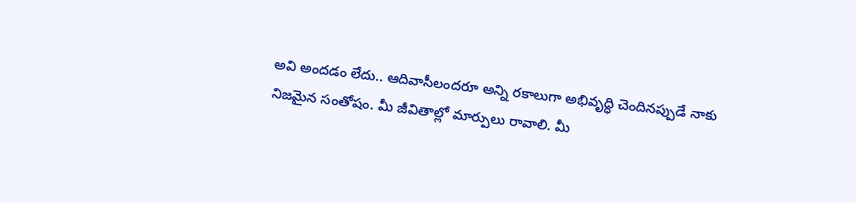అవి అందడం లేదు.. ఆదివాసీలందరూ అన్ని రకాలుగా అభివృద్ధి చెందినప్పుడే నాకు నిజమైన సంతోషం. మీ జీవితాల్లో మార్పులు రావాలి. మీ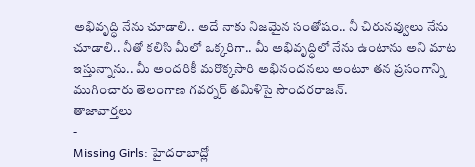అభివృద్ధి నేను చూడాలి.. అదే నాకు నిజమైన సంతోషం.. నీ చిరునవ్వులు నేను చూడాలి.. నీతో కలిసి మీలో ఒక్కరిగా.. మీ అభివృద్ధిలో నేను ఉంటాను అని మాట ఇస్తున్నాను.. మీ అందరికీ మరొక్కసారి అభినందనలు అంటూ తన ప్రసంగాన్ని ముగించారు తెలంగాణ గవర్నర్ తమిళిసై సౌందరరాజన్.
తాజావార్తలు
-
Missing Girls: హైదరాబాద్లో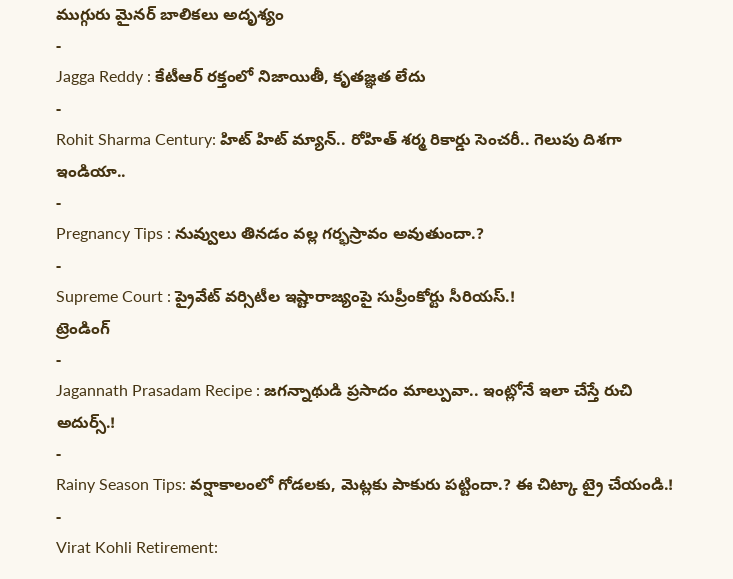ముగ్గురు మైనర్ బాలికలు అదృశ్యం
-
Jagga Reddy : కేటీఆర్ రక్తంలో నిజాయితీ, కృతజ్ఞత లేదు
-
Rohit Sharma Century: హిట్ హిట్ మ్యాన్.. రోహిత్ శర్మ రికార్డు సెంచరీ.. గెలుపు దిశగా ఇండియా..
-
Pregnancy Tips : నువ్వులు తినడం వల్ల గర్భస్రావం అవుతుందా.?
-
Supreme Court : ప్రైవేట్ వర్సిటీల ఇష్టారాజ్యంపై సుప్రీంకోర్టు సీరియస్.!
ట్రెండింగ్
-
Jagannath Prasadam Recipe : జగన్నాథుడి ప్రసాదం మాల్పువా.. ఇంట్లోనే ఇలా చేస్తే రుచి అదుర్స్.!
-
Rainy Season Tips: వర్షాకాలంలో గోడలకు, మెట్లకు పాకురు పట్టిందా.? ఈ చిట్కా ట్రై చేయండి.!
-
Virat Kohli Retirement: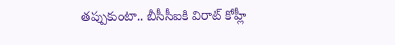తప్పుకుంటా.. బీసీసీఐకి విరాట్ కోహ్లీ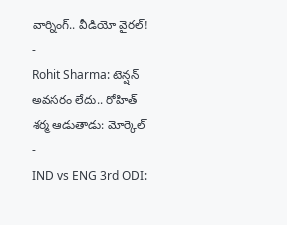వార్నింగ్.. వీడియో వైరల్!
-
Rohit Sharma: టెన్షన్ అవసరం లేదు.. రోహిత్ శర్మ ఆడుతాడు: మోర్కెల్
-
IND vs ENG 3rd ODI: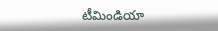టీమిండియా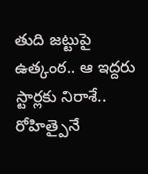తుది జట్టుపై ఉత్కంఠ.. ఆ ఇద్దరు స్టార్లకు నిరాశే.. రోహిత్పైనే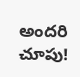అందరి చూపు!